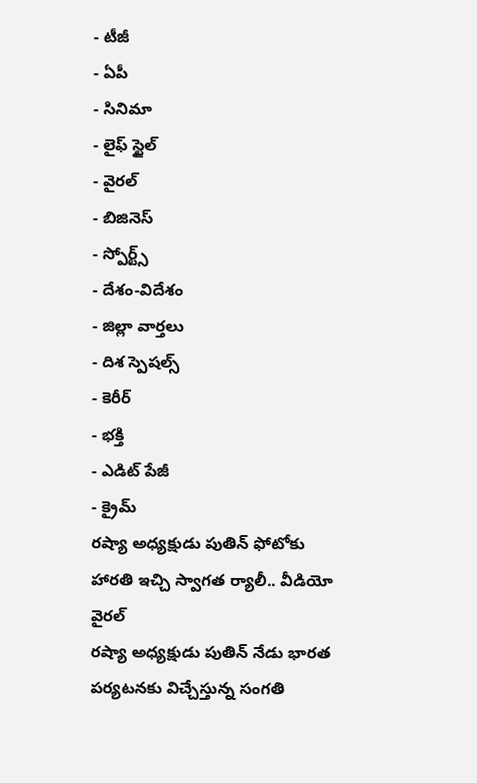- టీజీ
- ఏపీ
- సినిమా
- లైఫ్ స్టైల్
- వైరల్
- బిజినెస్
- స్పోర్ట్స్
- దేశం-విదేశం
- జిల్లా వార్తలు
- దిశ స్పెషల్స్
- కెరీర్
- భక్తి
- ఎడిట్ పేజీ
- క్రైమ్
రష్యా అధ్యక్షుడు పుతిన్ ఫోటోకు హారతి ఇచ్చి స్వాగత ర్యాలీ.. వీడియో వైరల్
రష్యా అధ్యక్షుడు పుతిన్ నేడు భారత పర్యటనకు విచ్చేస్తున్న సంగతి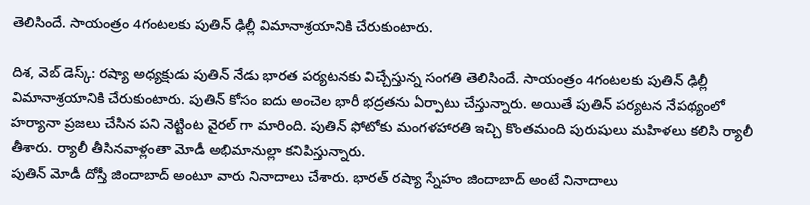తెలిసిందే. సాయంత్రం 4గంటలకు పుతిన్ ఢిల్లీ విమానాశ్రయానికి చేరుకుంటారు.

దిశ, వెబ్ డెస్క్: రష్యా అధ్యక్షుడు పుతిన్ నేడు భారత పర్యటనకు విచ్చేస్తున్న సంగతి తెలిసిందే. సాయంత్రం 4గంటలకు పుతిన్ ఢిల్లీ విమానాశ్రయానికి చేరుకుంటారు. పుతిన్ కోసం ఐదు అంచెల భారీ భద్రతను ఏర్పాటు చేస్తున్నారు. అయితే పుతిన్ పర్యటన నేపథ్యంలో హర్యానా ప్రజలు చేసిన పని నెట్టింట వైరల్ గా మారింది. పుతిన్ ఫోటోకు మంగళహారతి ఇచ్చి కొంతమంది పురుషులు మహిళలు కలిసి ర్యాలీ తీశారు. ర్యాలీ తీసినవాళ్లంతా మోడీ అభిమానుల్లా కనిపిస్తున్నారు.
పుతిన్ మోడీ దోస్తీ జిందాబాద్ అంటూ వారు నినాదాలు చేశారు. భారత్ రష్యా స్నేహం జిందాబాద్ అంటే నినాదాలు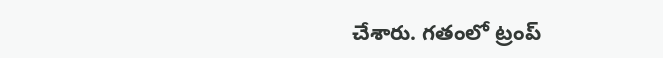చేశారు. గతంలో ట్రంప్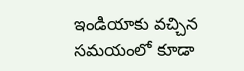ఇండియాకు వచ్చిన సమయంలో కూడా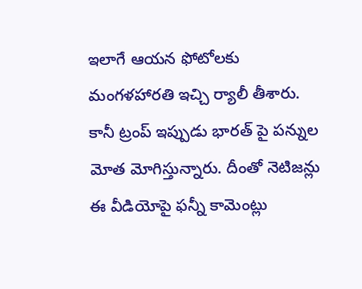ఇలాగే ఆయన ఫోటోలకు మంగళహారతి ఇచ్చి ర్యాలీ తీశారు. కానీ ట్రంప్ ఇప్పుడు భారత్ పై పన్నుల మోత మోగిస్తున్నారు. దీంతో నెటిజన్లు ఈ వీడియోపై ఫన్నీ కామెంట్లు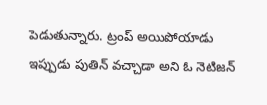పెడుతున్నారు. ట్రంప్ అయిపోయాడు ఇప్పుడు పుతిన్ వచ్చాడా అని ఓ నెటిజన్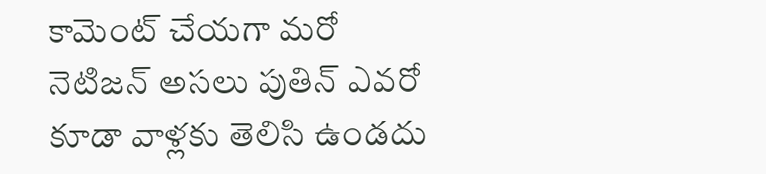కామెంట్ చేయగా మరో నెటిజన్ అసలు పుతిన్ ఎవరో కూడా వాళ్లకు తెలిసి ఉండదు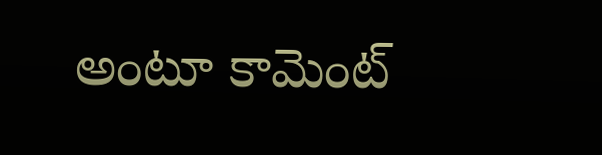అంటూ కామెంట్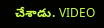చేశాడు. VIDEO